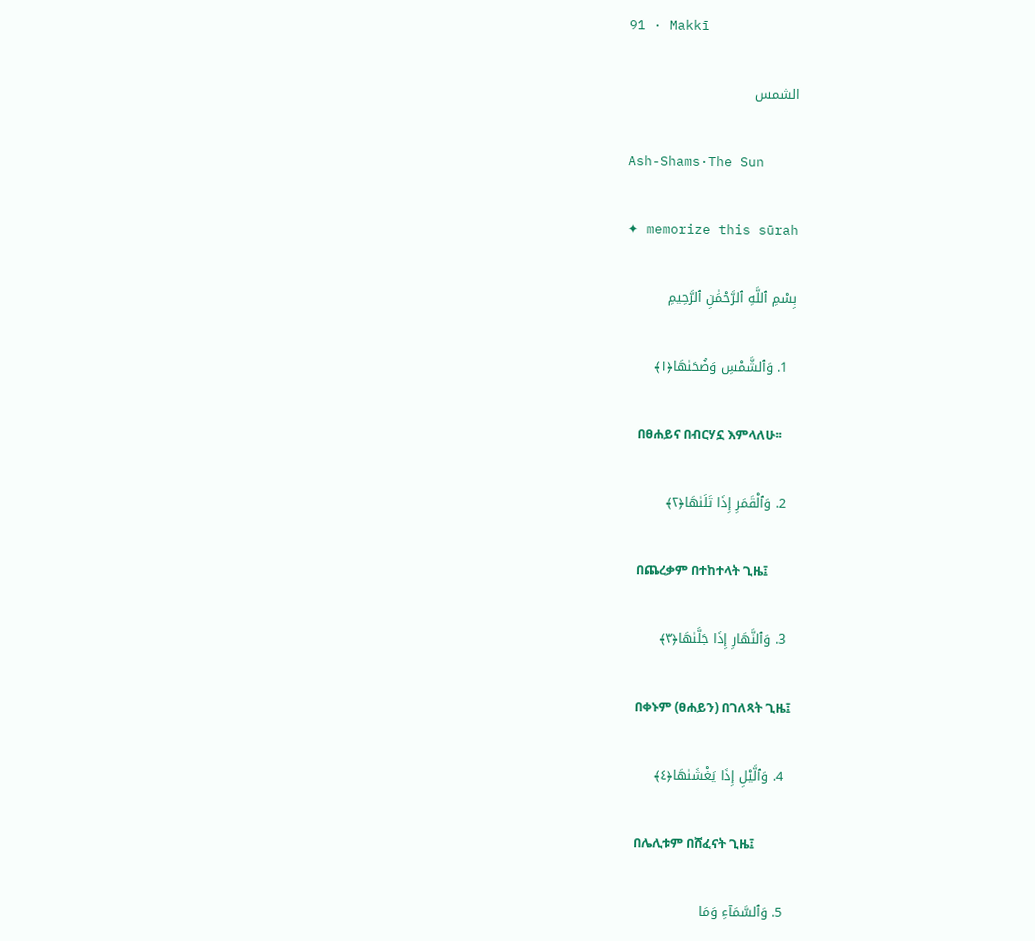91 · Makkī

الشمس

Ash-Shams·The Sun

✦ memorize this sūrah

بِسْمِ ٱللَّهِ ٱلرَّحْمَٰنِ ٱلرَّحِيمِ

  1. وَٱلشَّمْسِ وَضُحَىٰهَا﴿١﴾

    በፀሐይና በብርሃኗ እምላለሁ፡፡

  2. وَٱلْقَمَرِ إِذَا تَلَىٰهَا﴿٢﴾

    በጨረቃም በተከተላት ጊዜ፤

  3. وَٱلنَّهَارِ إِذَا جَلَّىٰهَا﴿٣﴾

    በቀኑም (ፀሐይን) በገለጻት ጊዜ፤

  4. وَٱلَّيْلِ إِذَا يَغْشَىٰهَا﴿٤﴾

    በሌሊቱም በሸፈናት ጊዜ፤

  5. وَٱلسَّمَآءِ وَمَا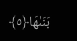بَنَىٰهَا﴿٥﴾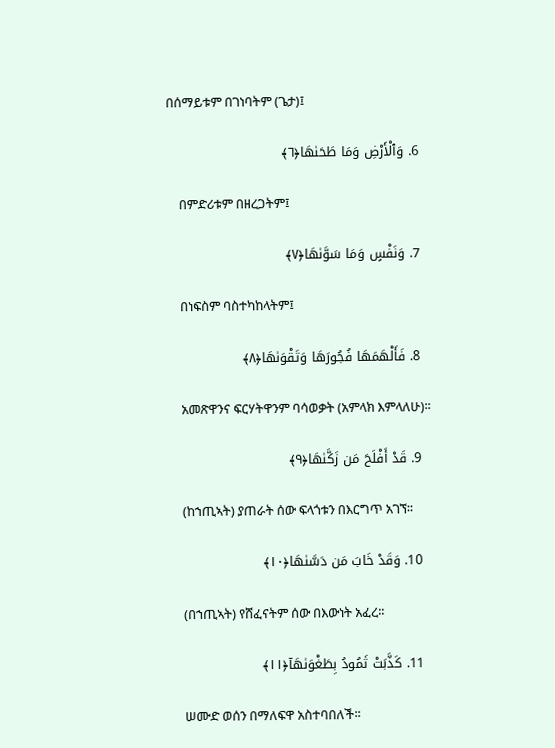በሰማይቱም በገነባትም (ጌታ)፤

  6. وَٱلْأَرْضِ وَمَا طَحَىٰهَا﴿٦﴾

    በምድሪቱም በዘረጋትም፤

  7. وَنَفْسٍ وَمَا سَوَّىٰهَا﴿٧﴾

    በነፍስም ባስተካከላትም፤

  8. فَأَلْهَمَهَا فُجُورَهَا وَتَقْوَىٰهَا﴿٨﴾

    አመጽዋንና ፍርሃትዋንም ባሳወቃት (አምላክ እምላለሁ)፡፡

  9. قَدْ أَفْلَحَ مَن زَكَّىٰهَا﴿٩﴾

    (ከኀጢኣት) ያጠራት ሰው ፍላጎቱን በእርግጥ አገኘ፡፡

  10. وَقَدْ خَابَ مَن دَسَّىٰهَا﴿١٠﴾

    (በኀጢኣት) የሸፈናትም ሰው በእውነት አፈረ፡፡

  11. كَذَّبَتْ ثَمُودُ بِطَغْوَىٰهَآ﴿١١﴾

    ሠሙድ ወሰን በማለፍዋ አስተባበለች፡፡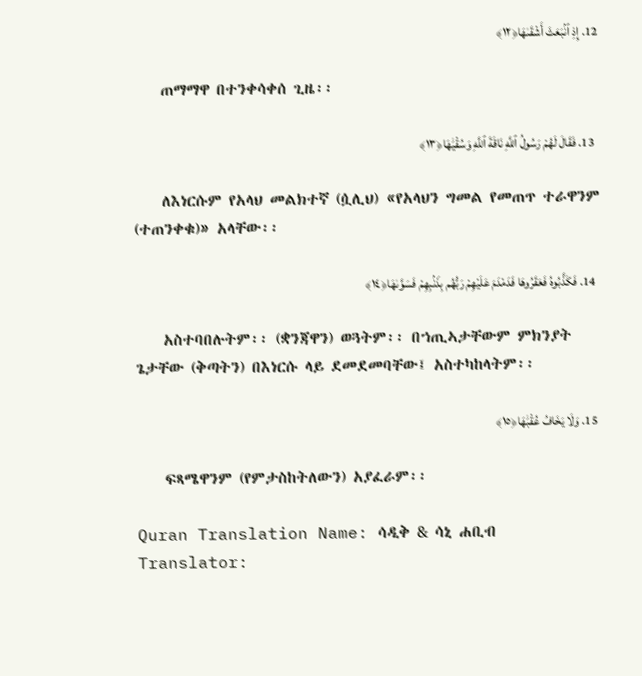12. إِذِ ٱنۢبَعَثَ أَشْقَىٰهَا﴿١٢﴾

    ጠማማዋ በተንቀሳቀሰ ጊዜ፡፡

  13. فَقَالَ لَهُمْ رَسُولُ ٱللَّهِ نَاقَةَ ٱللَّهِ وَسُقْيَٰهَا﴿١٣﴾

    ለእነርሱም የአላህ መልክተኛ (ሷሊህ) «የአላህን ግመል የመጠጥ ተራዋንም (ተጠንቀቁ)» አላቸው፡፡

  14. فَكَذَّبُوهُ فَعَقَرُوهَا فَدَمْدَمَ عَلَيْهِمْ رَبُّهُم بِذَنۢبِهِمْ فَسَوَّىٰهَا﴿١٤﴾

    አስተባበሉትም፡፡ (ቋንጃዋን) ወጓትም፡፡ በኀጢኣታቸውም ምክንያት ጌታቸው (ቅጣትን) በእነርሱ ላይ ደመደመባቸው፤ አስተካከላትም፡፡

  15. وَلَا يَخَافُ عُقْبَٰهَا﴿١٥﴾

    ፍጻሜዋንም (የምታስከትለውን) አያፈራም፡፡

Quran Translation Name: ሳዲቅ & ሳኒ ሐቢብ Translator: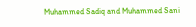Muhammed Sadiq and Muhammed Sani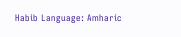Habib Language: Amharic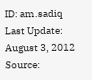ID: am.sadiq Last Update: August 3, 2012 Source: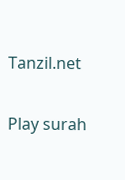Tanzil.net

Play surah